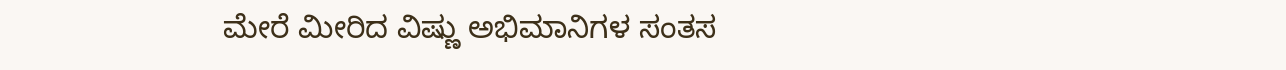ಮೇರೆ ಮೀರಿದ ವಿಷ್ಣು ಅಭಿಮಾನಿಗಳ ಸಂತಸ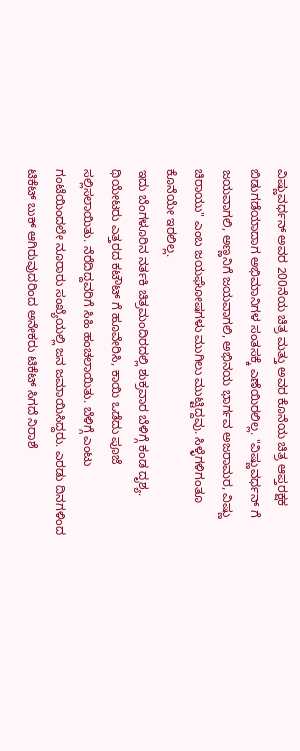ವಿಷ್ಣುವರ್ಧನ್ ಅವರ 200ನೆಯ ಚಿತ್ರ ಮತ್ತು ಅವರ ಕೊನೆಯ ಚಿತ್ರ ಆಪ್ತರಕ್ಷಕ ಬಿಡುಗಡೆಯಾದಾಗ ಅಭಿಮಾನಿಗಳ ಸಂತಸಕ್ಕೆ ಎಣೆಯಿರಲಿಲ್ಲ. "ವಿಷ್ಣುವರ್ಧನ್ ಗೆ ಜಯವಾಗಲಿ, ಅಣ್ಣನಿಗೆ ಜಯವಾಗಲಿ, ಅಭಿನಯ ಭಾರ್ಗವ ಅಜರಾಮರ, ವಿಷ್ಣು ಚಿರಾಯು" ಎಂಬ ಜಯಘೋಷಗಳು ಮುಗಿಲು ಮುಟ್ಟಿದ್ದವು. ಸಿಳ್ಳೆಗಳಿಗಂತೂ ಕೊನೆಯೇ ಇರಲಿಲ್ಲ.
ಇದು ಬೆಂಗಳೂರಿನ ನರ್ತಕಿ ಚಿತ್ರಮಂದಿರದಲ್ಲಿ ಶುಕ್ರವಾರ ಬೆಳಿಗ್ಗೆ ಕಂಡ ದೃಶ್ಯ. ಥಿಯೇಟರು ಎತ್ತರದ ಕಟೌಟ್ ಗೆ ಹೂವೇರಿಸಿ, ಕಾಯಿ ಒಡೆದು ಪೂಜೆ ಸಲ್ಲಿಸಲಾಯಿತು. ನೆರೆದಿದ್ದವರಿಗೆ ಸಿಹಿ ಹಂಚಲಾಯಿತು. ಬೆಳಿಗ್ಗೆ ಎಂಟು ಗಂಟೆಯಿಂದಲೇ ನೂರಾರು ಸಂಖ್ಯೆಯಲ್ಲಿ ಜನ ಜಮಾಯಿಸಿದ್ದರು. ಎರಡು ದಿನಗಳಿಂದ ಟಿಕೆಟ್ ಬುಕ್ ಆಗಿರುವುದರಿಂದ ಅನೇಕರು ಟಿಕೆಟ್ ಸಿಗದೆ ನಿರಾಶೆ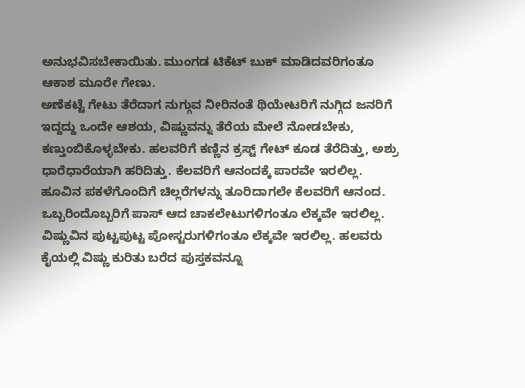ಅನುಭವಿಸಬೇಕಾಯಿತು. ಮುಂಗಡ ಟಿಕೆಟ್ ಬುಕ್ ಮಾಡಿದವರಿಗಂತೂ ಆಕಾಶ ಮೂರೇ ಗೇಣು.
ಅಣೆಕಟ್ಟೆ ಗೇಟು ತೆರೆದಾಗ ನುಗ್ಗುವ ನೀರಿನಂತೆ ಥಿಯೇಟರಿಗೆ ನುಗ್ಗಿದ ಜನರಿಗೆ ಇದ್ದದ್ದು ಒಂದೇ ಆಶಯ, ವಿಷ್ಣುವನ್ನು ತೆರೆಯ ಮೇಲೆ ನೋಡಬೇಕು, ಕಣ್ತುಂಬಿಕೊಳ್ಳಬೇಕು. ಹಲವರಿಗೆ ಕಣ್ಣಿನ ಕ್ರಸ್ಟ್ ಗೇಟ್ ಕೂಡ ತೆರೆದಿತ್ತು, ಅಶ್ರು ಧಾರೆಧಾರೆಯಾಗಿ ಹರಿದಿತ್ತು. ಕೆಲವರಿಗೆ ಆನಂದಕ್ಕೆ ಪಾರವೇ ಇರಲಿಲ್ಲ. ಹೂವಿನ ಪಕಳೆಗೊಂದಿಗೆ ಚಿಲ್ಲರೆಗಳನ್ನು ತೂರಿದಾಗಲೇ ಕೆಲವರಿಗೆ ಆನಂದ. ಒಬ್ಬರಿಂದೊಬ್ಬರಿಗೆ ಪಾಸ್ ಆದ ಚಾಕಲೇಟುಗಳಿಗಂತೂ ಲೆಕ್ಕವೇ ಇರಲಿಲ್ಲ.
ವಿಷ್ಣುವಿನ ಪುಟ್ಟಪುಟ್ಟ ಪೋಸ್ಟರುಗಳಿಗಂತೂ ಲೆಕ್ಕವೇ ಇರಲಿಲ್ಲ. ಹಲವರು ಕೈಯಲ್ಲಿ ವಿಷ್ಣು ಕುರಿತು ಬರೆದ ಪುಸ್ತಕವನ್ನೂ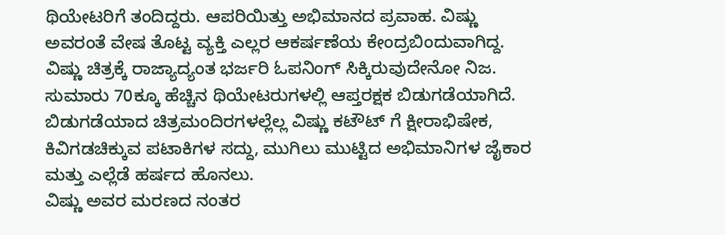ಥಿಯೇಟರಿಗೆ ತಂದಿದ್ದರು. ಆಪರಿಯಿತ್ತು ಅಭಿಮಾನದ ಪ್ರವಾಹ. ವಿಷ್ಣು ಅವರಂತೆ ವೇಷ ತೊಟ್ಟ ವ್ಯಕ್ತಿ ಎಲ್ಲರ ಆಕರ್ಷಣೆಯ ಕೇಂದ್ರಬಿಂದುವಾಗಿದ್ದ.
ವಿಷ್ಣು ಚಿತ್ರಕ್ಕೆ ರಾಜ್ಯಾದ್ಯಂತ ಭರ್ಜರಿ ಓಪನಿಂಗ್ ಸಿಕ್ಕಿರುವುದೇನೋ ನಿಜ. ಸುಮಾರು 70ಕ್ಕೂ ಹೆಚ್ಚಿನ ಥಿಯೇಟರುಗಳಲ್ಲಿ ಆಪ್ತರಕ್ಷಕ ಬಿಡುಗಡೆಯಾಗಿದೆ. ಬಿಡುಗಡೆಯಾದ ಚಿತ್ರಮಂದಿರಗಳಲ್ಲೆಲ್ಲ ವಿಷ್ಣು ಕಟೌಟ್ ಗೆ ಕ್ಷೀರಾಭಿಷೇಕ, ಕಿವಿಗಡಚಿಕ್ಕುವ ಪಟಾಕಿಗಳ ಸದ್ದು, ಮುಗಿಲು ಮುಟ್ಟಿದ ಅಭಿಮಾನಿಗಳ ಜೈಕಾರ ಮತ್ತು ಎಲ್ಲೆಡೆ ಹರ್ಷದ ಹೊನಲು.
ವಿಷ್ಣು ಅವರ ಮರಣದ ನಂತರ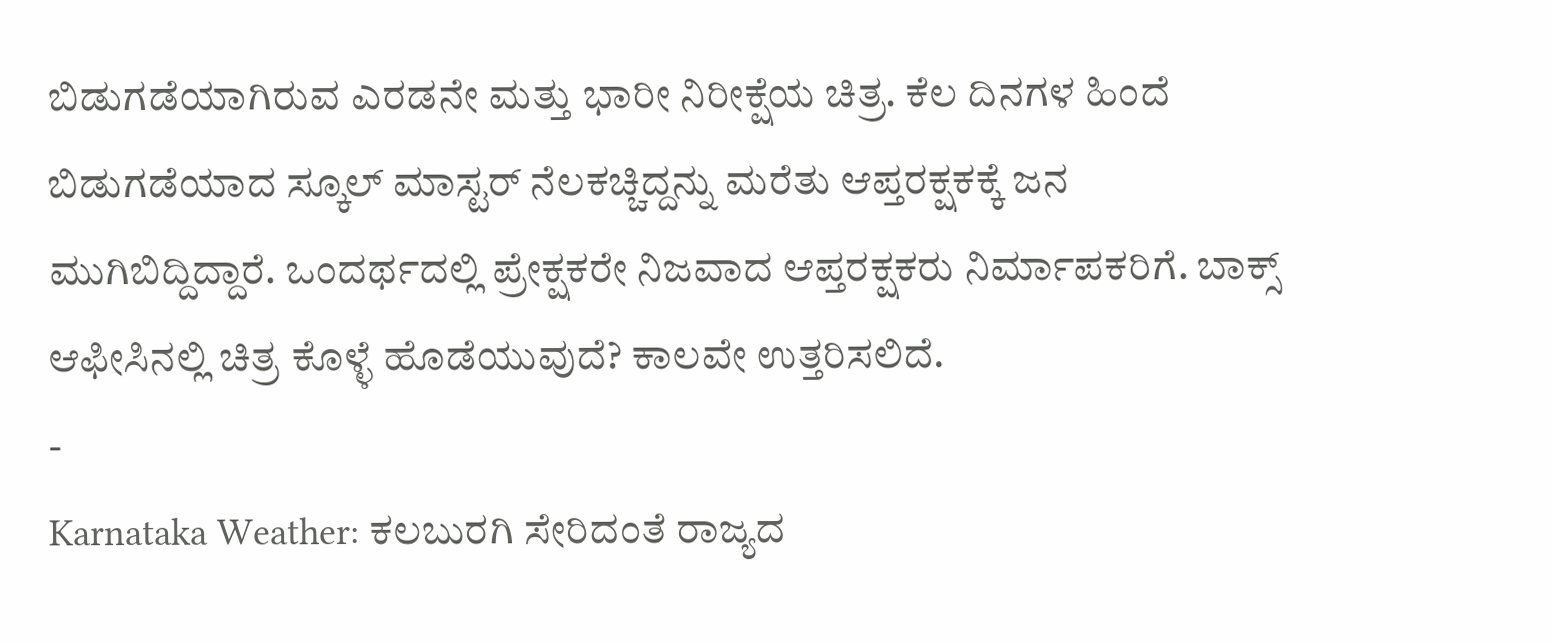ಬಿಡುಗಡೆಯಾಗಿರುವ ಎರಡನೇ ಮತ್ತು ಭಾರೀ ನಿರೀಕ್ಷೆಯ ಚಿತ್ರ. ಕೆಲ ದಿನಗಳ ಹಿಂದೆ ಬಿಡುಗಡೆಯಾದ ಸ್ಕೂಲ್ ಮಾಸ್ಟರ್ ನೆಲಕಚ್ಚಿದ್ದನ್ನು ಮರೆತು ಆಪ್ತರಕ್ಷಕಕ್ಕೆ ಜನ ಮುಗಿಬಿದ್ದಿದ್ದಾರೆ. ಒಂದರ್ಥದಲ್ಲಿ ಪ್ರೇಕ್ಷಕರೇ ನಿಜವಾದ ಆಪ್ತರಕ್ಷಕರು ನಿರ್ಮಾಪಕರಿಗೆ. ಬಾಕ್ಸ್ ಆಫೀಸಿನಲ್ಲಿ ಚಿತ್ರ ಕೊಳ್ಳೆ ಹೊಡೆಯುವುದೆ? ಕಾಲವೇ ಉತ್ತರಿಸಲಿದೆ.
-
Karnataka Weather: ಕಲಬುರಗಿ ಸೇರಿದಂತೆ ರಾಜ್ಯದ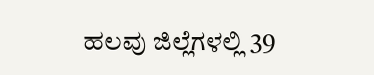ಹಲವು ಜಿಲ್ಲೆಗಳಲ್ಲಿ 39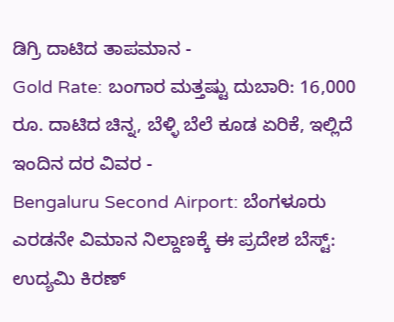ಡಿಗ್ರಿ ದಾಟಿದ ತಾಪಮಾನ -
Gold Rate: ಬಂಗಾರ ಮತ್ತಷ್ಟು ದುಬಾರಿ: 16,000 ರೂ. ದಾಟಿದ ಚಿನ್ನ, ಬೆಳ್ಳಿ ಬೆಲೆ ಕೂಡ ಏರಿಕೆ, ಇಲ್ಲಿದೆ ಇಂದಿನ ದರ ವಿವರ -
Bengaluru Second Airport: ಬೆಂಗಳೂರು ಎರಡನೇ ವಿಮಾನ ನಿಲ್ದಾಣಕ್ಕೆ ಈ ಪ್ರದೇಶ ಬೆಸ್ಟ್: ಉದ್ಯಮಿ ಕಿರಣ್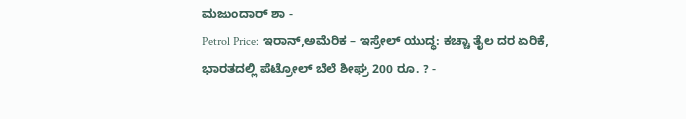ಮಜುಂದಾರ್ ಶಾ -
Petrol Price: ಇರಾನ್,ಅಮೆರಿಕ – ಇಸ್ರೇಲ್ ಯುದ್ಧ: ಕಚ್ಚಾ ತೈಲ ದರ ಏರಿಕೆ, ಭಾರತದಲ್ಲಿ ಪೆಟ್ರೋಲ್ ಬೆಲೆ ಶೀಘ್ರ 200 ರೂ. ? -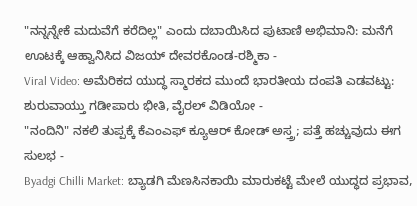"ನನ್ನನ್ನೇಕೆ ಮದುವೆಗೆ ಕರೆದಿಲ್ಲ" ಎಂದು ದಬಾಯಿಸಿದ ಪುಟಾಣಿ ಅಭಿಮಾನಿ: ಮನೆಗೆ ಊಟಕ್ಕೆ ಆಹ್ವಾನಿಸಿದ ವಿಜಯ್ ದೇವರಕೊಂಡ-ರಶ್ಮಿಕಾ -
Viral Video: ಅಮೆರಿಕದ ಯುದ್ಧ ಸ್ಮಾರಕದ ಮುಂದೆ ಭಾರತೀಯ ದಂಪತಿ ಎಡವಟ್ಟು: ಶುರುವಾಯ್ತು ಗಡೀಪಾರು ಭೀತಿ, ವೈರಲ್ ವಿಡಿಯೋ -
"ನಂದಿನಿ" ನಕಲಿ ತುಪ್ಪಕ್ಕೆ ಕೆಎಂಎಫ್ ಕ್ಯೂಆರ್ ಕೋಡ್ ಅಸ್ತ್ರ; ಪತ್ತೆ ಹಚ್ಚುವುದು ಈಗ ಸುಲಭ -
Byadgi Chilli Market: ಬ್ಯಾಡಗಿ ಮೆಣಸಿನಕಾಯಿ ಮಾರುಕಟ್ಟೆ ಮೇಲೆ ಯುದ್ಧದ ಪ್ರಭಾವ,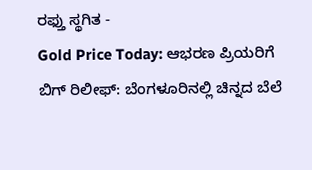ರಫ್ತು ಸ್ಥಗಿತ -
Gold Price Today: ಆಭರಣ ಪ್ರಿಯರಿಗೆ ಬಿಗ್ ರಿಲೀಫ್: ಬೆಂಗಳೂರಿನಲ್ಲಿ ಚಿನ್ನದ ಬೆಲೆ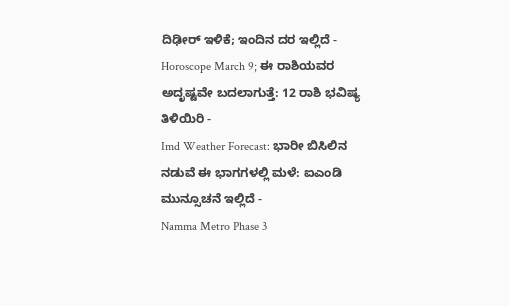ದಿಢೀರ್ ಇಳಿಕೆ; ಇಂದಿನ ದರ ಇಲ್ಲಿದೆ -
Horoscope March 9; ಈ ರಾಶಿಯವರ ಅದೃಷ್ಟವೇ ಬದಲಾಗುತ್ತೆ: 12 ರಾಶಿ ಭವಿಷ್ಯ ತಿಳಿಯಿರಿ -
Imd Weather Forecast: ಭಾರೀ ಬಿಸಿಲಿನ ನಡುವೆ ಈ ಭಾಗಗಳಲ್ಲಿ ಮಳೆ: ಐಎಂಡಿ ಮುನ್ಸೂಚನೆ ಇಲ್ಲಿದೆ -
Namma Metro Phase 3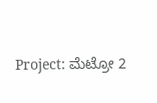Project: ಮೆಟ್ರೋ 2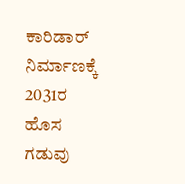ಕಾರಿಡಾರ್ ನಿರ್ಮಾಣಕ್ಕೆ 2031ರ ಹೊಸ ಗಡುವು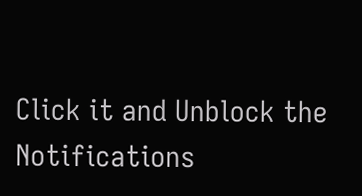Click it and Unblock the Notifications